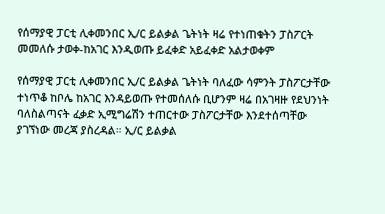የሰማያዊ ፓርቲ ሊቀመንበር ኢ/ር ይልቃል ጌትነት ዛሬ የተነጠቁትን ፓስፖርት መመለሱ ታወቀ-ከአገር እንዲወጡ ይፈቀድ አይፈቀድ አልታወቀም

የሰማያዊ ፓርቲ ሊቀመንበር ኢ/ር ይልቃል ጌትነት ባለፈው ሳምንት ፓስፖርታቸው ተነጥቆ ከቦሌ ከአገር እንዳይወጡ የተመሰለሱ ቢሆንም ዛሬ በአገዛዙ የደህንነት ባለስልጣናት ፈቃድ ኢሚግሬሽን ተጠርተው ፓስፖርታቸው እንደተሰጣቸው ያገኘነው መረጃ ያስረዳል። ኢ/ር ይልቃል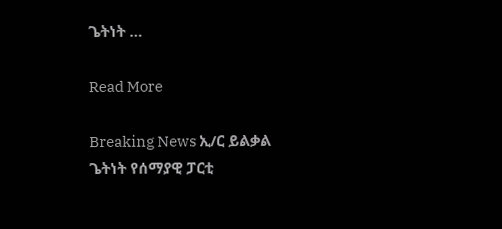ጌትነት …

Read More

Breaking News ኢ/ር ይልቃል ጌትነት የሰማያዊ ፓርቲ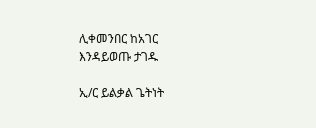ሊቀመንበር ከአገር እንዳይወጡ ታገዱ

ኢ/ር ይልቃል ጌትነት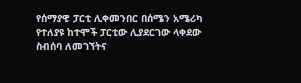የሰማያዊ ፓርቲ ሊቀመንበር በሰሜን አሜሪካ የተለያዩ ከተሞች ፓርቲው ሊያደርገው ላቀደው ስብሰባ ለመገኘትና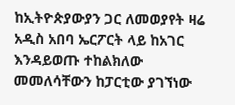ከኢትዮጵያውያን ጋር ለመወያየት ዛሬ አዲስ አበባ ኤርፖርት ላይ ከአገር እንዳይወጡ ተከልክለው መመለሳቸውን ከፓርቲው ያገኘነው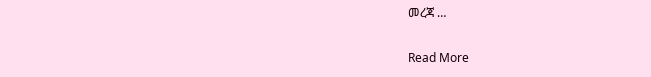መረጃ …

Read More